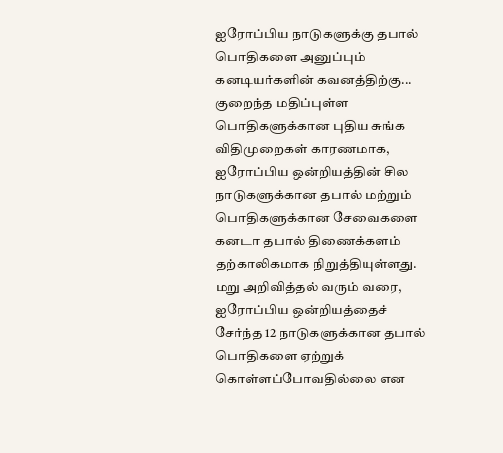ஐரோப்பிய நாடுகளுக்கு தபால் பொதிகளை அனுப்பும் கனடியர்களின் கவனத்திற்கு...
குறைந்த மதிப்புள்ள பொதிகளுக்கான புதிய சுங்க விதிமுறைகள் காரணமாக, ஐரோப்பிய ஒன்றியத்தின் சில நாடுகளுக்கான தபால் மற்றும் பொதிகளுக்கான சேவைகளை கனடா தபால் திணைக்களம் தற்காலிகமாக நிறுத்தியுள்ளது.
மறு அறிவித்தல் வரும் வரை, ஐரோப்பிய ஒன்றியத்தைச் சேர்ந்த 12 நாடுகளுக்கான தபால் பொதிகளை ஏற்றுக் கொள்ளப்போவதில்லை என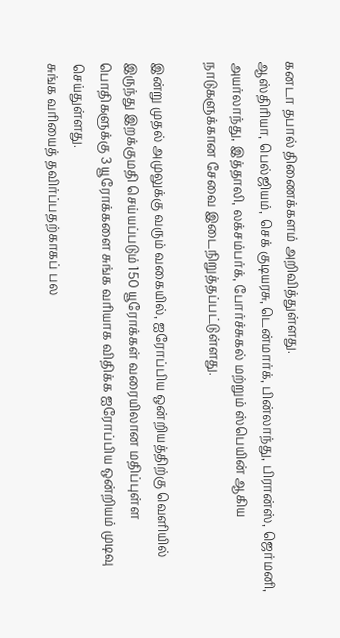கனடா தபால் திணைக்களம் அறிவித்துள்ளது.
ஆஸ்திரியா, பெல்ஜியம், செக் குடியரசு, டென்மார்க், பின்லாந்து, பிரான்ஸ், ஜெர்மனி, அயர்லாந்து, இத்தாலி, லக்சம்பர்க், போர்ச்சுகல் மற்றும் ஸ்பெயின் ஆகிய நாடுகளுக்கான சேவை இடைநிறுத்தப்பட்டுள்ளது.

இன்று முதல் அமுலுக்கு வரும் வகையில், ஐரோப்பிய ஒன்றியத்திற்கு வெளியில் இருந்து இறக்குமதி செய்யப்படும் 150 யூரோக்கள் வரையிலான மதிப்புள்ள பொதிகளுக்கு 3 யூரோக்களை சுங்க வரியாக விதிக்க ஐரோப்பிய ஒன்றியம் முடிவு செய்துள்ளது.
சுங்க வரியைத் தவிர்ப்பதற்காகப் பல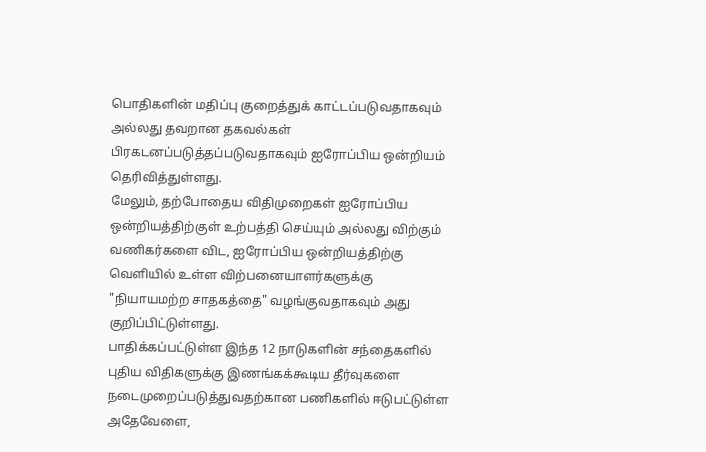பொதிகளின் மதிப்பு குறைத்துக் காட்டப்படுவதாகவும் அல்லது தவறான தகவல்கள் பிரகடனப்படுத்தப்படுவதாகவும் ஐரோப்பிய ஒன்றியம் தெரிவித்துள்ளது.
மேலும், தற்போதைய விதிமுறைகள் ஐரோப்பிய ஒன்றியத்திற்குள் உற்பத்தி செய்யும் அல்லது விற்கும் வணிகர்களை விட, ஐரோப்பிய ஒன்றியத்திற்கு வெளியில் உள்ள விற்பனையாளர்களுக்கு "நியாயமற்ற சாதகத்தை" வழங்குவதாகவும் அது குறிப்பிட்டுள்ளது.
பாதிக்கப்பட்டுள்ள இந்த 12 நாடுகளின் சந்தைகளில் புதிய விதிகளுக்கு இணங்கக்கூடிய தீர்வுகளை நடைமுறைப்படுத்துவதற்கான பணிகளில் ஈடுபட்டுள்ள அதேவேளை,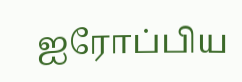ஐரோப்பிய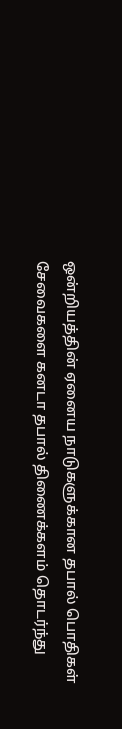ஒன்றியத்தின் ஏனைய நாடுகளுக்கான தபால் பொதிகள் சேவைகளை கனடா தபால் திணைக்களம் தொடர்ந்து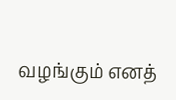வழங்கும் எனத்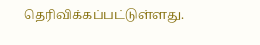தெரிவிக்கப்பட்டுள்ளது.